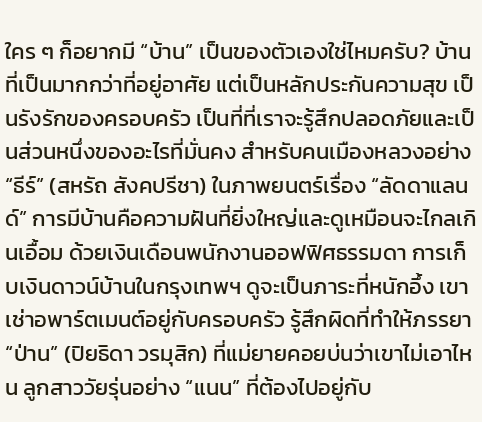ใคร ๆ ก็อยากมี “บ้าน” เป็นของตัวเองใช่ไหมครับ? บ้านที่เป็นมากกว่าที่อยู่อาศัย แต่เป็นหลักประกันความสุข เป็นรังรักของครอบครัว เป็นที่ที่เราจะรู้สึกปลอดภัยและเป็นส่วนหนึ่งของอะไรที่มั่นคง สำหรับคนเมืองหลวงอย่าง “ธีร์” (สหรัถ สังคปรีชา) ในภาพยนตร์เรื่อง “ลัดดาแลนด์” การมีบ้านคือความฝันที่ยิ่งใหญ่และดูเหมือนจะไกลเกินเอื้อม ด้วยเงินเดือนพนักงานออฟฟิศธรรมดา การเก็บเงินดาวน์บ้านในกรุงเทพฯ ดูจะเป็นภาระที่หนักอึ้ง เขาเช่าอพาร์ตเมนต์อยู่กับครอบครัว รู้สึกผิดที่ทำให้ภรรยา “ป่าน” (ปิยธิดา วรมุสิก) ที่แม่ยายคอยบ่นว่าเขาไม่เอาไหน ลูกสาววัยรุ่นอย่าง “แนน” ที่ต้องไปอยู่กับ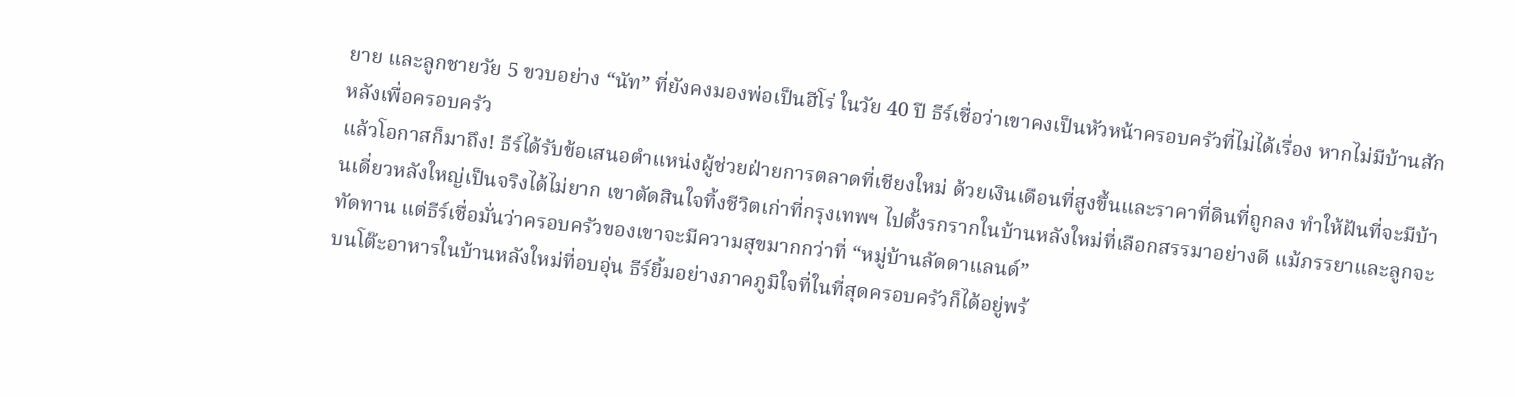ยาย และลูกชายวัย 5 ขวบอย่าง “นัท” ที่ยังคงมองพ่อเป็นฮีโร่ ในวัย 40 ปี ธีร์เชื่อว่าเขาคงเป็นหัวหน้าครอบครัวที่ไม่ได้เรื่อง หากไม่มีบ้านสักหลังเพื่อครอบครัว
แล้วโอกาสก็มาถึง! ธีร์ได้รับข้อเสนอตำแหน่งผู้ช่วยฝ่ายการตลาดที่เชียงใหม่ ด้วยเงินเดือนที่สูงขึ้นและราคาที่ดินที่ถูกลง ทำให้ฝันที่จะมีบ้านเดี่ยวหลังใหญ่เป็นจริงได้ไม่ยาก เขาตัดสินใจทิ้งชีวิตเก่าที่กรุงเทพฯ ไปตั้งรกรากในบ้านหลังใหม่ที่เลือกสรรมาอย่างดี แม้ภรรยาและลูกจะทัดทาน แต่ธีร์เชื่อมั่นว่าครอบครัวของเขาจะมีความสุขมากกว่าที่ “หมู่บ้านลัดดาแลนด์”
บนโต๊ะอาหารในบ้านหลังใหม่ที่อบอุ่น ธีร์ยิ้มอย่างภาคภูมิใจที่ในที่สุดครอบครัวก็ได้อยู่พร้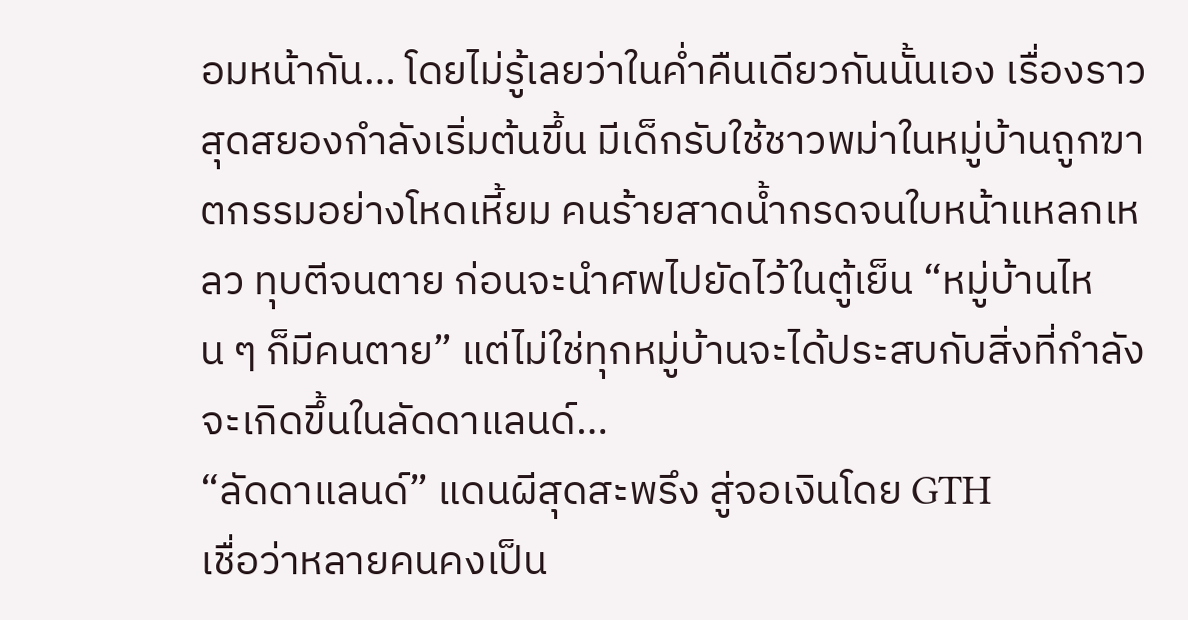อมหน้ากัน… โดยไม่รู้เลยว่าในค่ำคืนเดียวกันนั้นเอง เรื่องราวสุดสยองกำลังเริ่มต้นขึ้น มีเด็กรับใช้ชาวพม่าในหมู่บ้านถูกฆาตกรรมอย่างโหดเหี้ยม คนร้ายสาดน้ำกรดจนใบหน้าแหลกเหลว ทุบตีจนตาย ก่อนจะนำศพไปยัดไว้ในตู้เย็น “หมู่บ้านไหน ๆ ก็มีคนตาย” แต่ไม่ใช่ทุกหมู่บ้านจะได้ประสบกับสิ่งที่กำลังจะเกิดขึ้นในลัดดาแลนด์…
“ลัดดาแลนด์” แดนผีสุดสะพรึง สู่จอเงินโดย GTH
เชื่อว่าหลายคนคงเป็น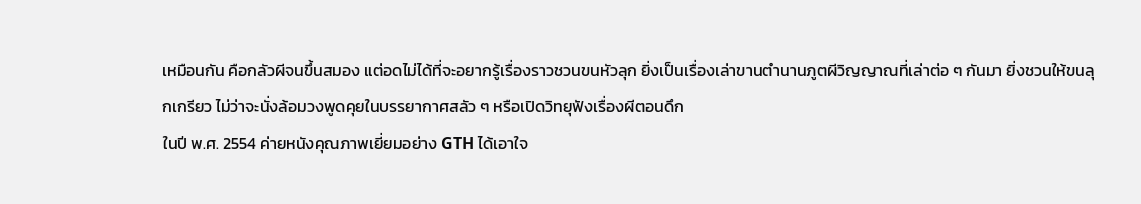เหมือนกัน คือกลัวผีจนขึ้นสมอง แต่อดไม่ได้ที่จะอยากรู้เรื่องราวชวนขนหัวลุก ยิ่งเป็นเรื่องเล่าขานตำนานภูตผีวิญญาณที่เล่าต่อ ๆ กันมา ยิ่งชวนให้ขนลุกเกรียว ไม่ว่าจะนั่งล้อมวงพูดคุยในบรรยากาศสลัว ๆ หรือเปิดวิทยุฟังเรื่องผีตอนดึก
ในปี พ.ศ. 2554 ค่ายหนังคุณภาพเยี่ยมอย่าง GTH ได้เอาใจ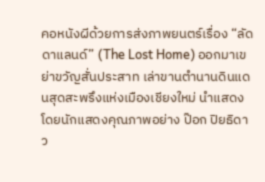คอหนังผีด้วยการส่งภาพยนตร์เรื่อง “ลัดดาแลนด์” (The Lost Home) ออกมาเขย่าขวัญสั่นประสาท เล่าขานตำนานดินแดนสุดสะพรึงแห่งเมืองเชียงใหม่ นำแสดงโดยนักแสดงคุณภาพอย่าง ป๊อก ปิยธิดา ว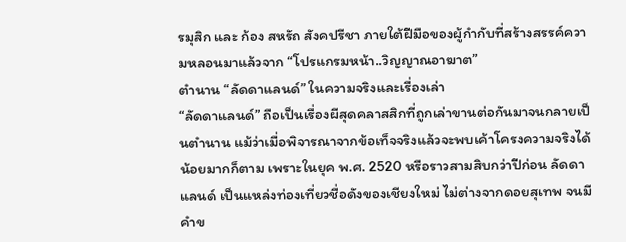รมุสิก และ ก้อง สหรัถ สังคปรีชา ภายใต้ฝีมือของผู้กำกับที่สร้างสรรค์ความหลอนมาแล้วจาก “โปรแกรมหน้า..วิญญาณอาฆาต”
ตำนาน “ลัดดาแลนด์” ในความจริงและเรื่องเล่า
“ลัดดาแลนด์” ถือเป็นเรื่องผีสุดคลาสสิกที่ถูกเล่าขานต่อกันมาจนกลายเป็นตำนาน แม้ว่าเมื่อพิจารณาจากข้อเท็จจริงแล้วจะพบเค้าโครงความจริงได้น้อยมากก็ตาม เพราะในยุค พ.ศ. 2520 หรือราวสามสิบกว่าปีก่อน ลัดดาแลนด์ เป็นแหล่งท่องเที่ยวชื่อดังของเชียงใหม่ ไม่ต่างจากดอยสุเทพ จนมีคำข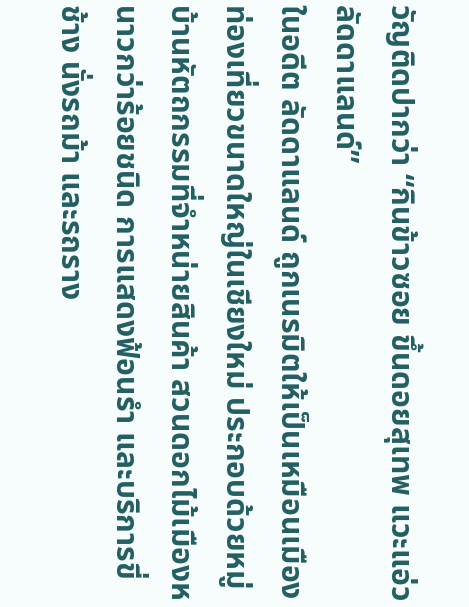วัญติดปากว่า “กินข้าวซอย ขึ้นดอยสุเทพ แวะแอ่วลัดดาแลนด์”
ในอดีต ลัดดาแลนด์ ถูกเนรมิตให้เป็นเหมือนเมืองท่องเที่ยวขนาดใหญ่ในเชียงใหม่ ประกอบด้วยหมู่บ้านหัตถกรรมที่จำหน่ายสินค้า สวนดอกไม้เมืองหนาวกว่าร้อยชนิด การแสดงฟ้อนรำ และบริการขี่ช้าง นั่งรถม้า และรถราง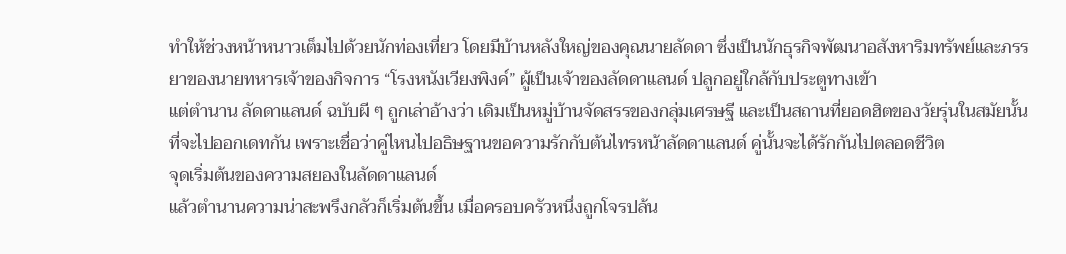ทำให้ช่วงหน้าหนาวเต็มไปด้วยนักท่องเที่ยว โดยมีบ้านหลังใหญ่ของคุณนายลัดดา ซึ่งเป็นนักธุรกิจพัฒนาอสังหาริมทรัพย์และภรรยาของนายทหารเจ้าของกิจการ “โรงหนังเวียงพิงค์” ผู้เป็นเจ้าของลัดดาแลนด์ ปลูกอยู่ใกล้กับประตูทางเข้า
แต่ตำนาน ลัดดาแลนด์ ฉบับผี ๆ ถูกเล่าอ้างว่า เดิมเป็นหมู่บ้านจัดสรรของกลุ่มเศรษฐี และเป็นสถานที่ยอดฮิตของวัยรุ่นในสมัยนั้นที่จะไปออกเดทกัน เพราะเชื่อว่าคู่ไหนไปอธิษฐานขอความรักกับต้นไทรหน้าลัดดาแลนด์ คู่นั้นจะได้รักกันไปตลอดชีวิต
จุดเริ่มต้นของความสยองในลัดดาแลนด์
แล้วตำนานความน่าสะพรึงกลัวก็เริ่มต้นขึ้น เมื่อครอบครัวหนึ่งถูกโจรปล้น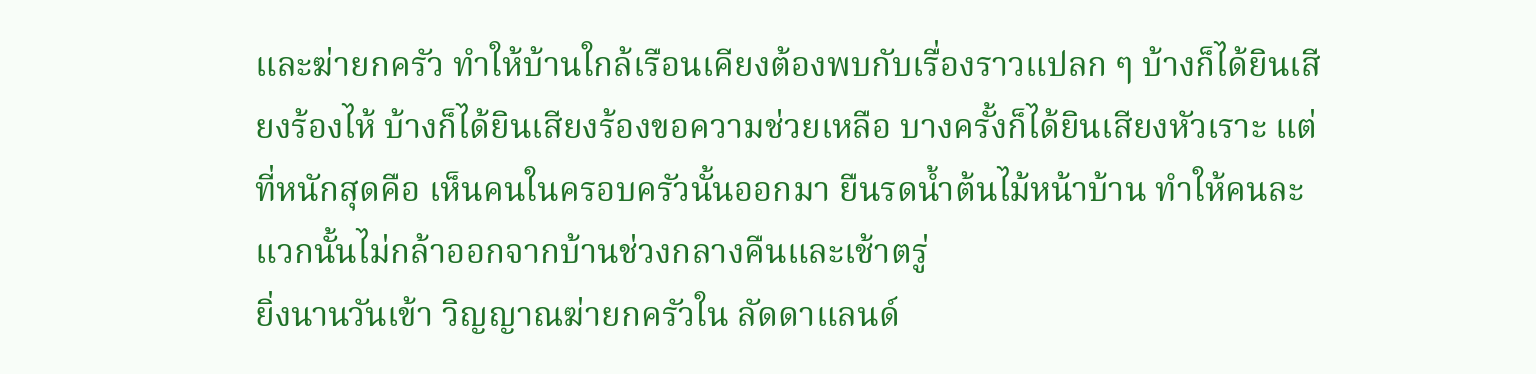และฆ่ายกครัว ทำให้บ้านใกล้เรือนเคียงต้องพบกับเรื่องราวแปลก ๆ บ้างก็ได้ยินเสียงร้องไห้ บ้างก็ได้ยินเสียงร้องขอความช่วยเหลือ บางครั้งก็ได้ยินเสียงหัวเราะ แต่ที่หนักสุดคือ เห็นคนในครอบครัวนั้นออกมา ยืนรดน้ำต้นไม้หน้าบ้าน ทำให้คนละแวกนั้นไม่กล้าออกจากบ้านช่วงกลางคืนและเช้าตรู่
ยิ่งนานวันเข้า วิญญาณฆ่ายกครัวใน ลัดดาแลนด์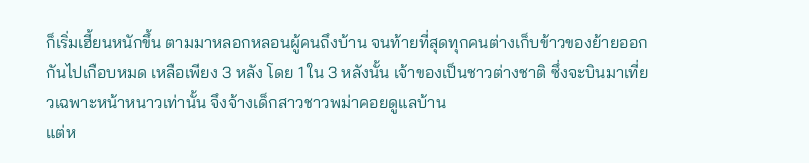ก็เริ่มเฮี้ยนหนักขึ้น ตามมาหลอกหลอนผู้คนถึงบ้าน จนท้ายที่สุดทุกคนต่างเก็บข้าวของย้ายออกกันไปเกือบหมด เหลือเพียง 3 หลัง โดย 1 ใน 3 หลังนั้น เจ้าของเป็นชาวต่างชาติ ซึ่งจะบินมาเที่ยวเฉพาะหน้าหนาวเท่านั้น จึงจ้างเด็กสาวชาวพม่าคอยดูแลบ้าน
แต่ห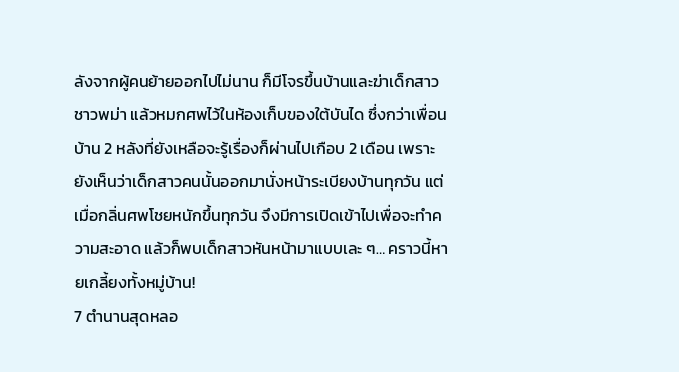ลังจากผู้คนย้ายออกไปไม่นาน ก็มีโจรขึ้นบ้านและฆ่าเด็กสาวชาวพม่า แล้วหมกศพไว้ในห้องเก็บของใต้บันได ซึ่งกว่าเพื่อนบ้าน 2 หลังที่ยังเหลือจะรู้เรื่องก็ผ่านไปเกือบ 2 เดือน เพราะยังเห็นว่าเด็กสาวคนนั้นออกมานั่งหน้าระเบียงบ้านทุกวัน แต่เมื่อกลิ่นศพโชยหนักขึ้นทุกวัน จึงมีการเปิดเข้าไปเพื่อจะทำความสะอาด แล้วก็พบเด็กสาวหันหน้ามาแบบเละ ๆ… คราวนี้หายเกลี้ยงทั้งหมู่บ้าน!
7 ตำนานสุดหลอ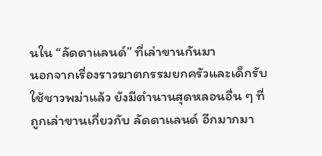นใน “ลัดดาแลนด์” ที่เล่าขานกันมา
นอกจากเรื่องราวฆาตกรรมยกครัวและเด็กรับใช้ชาวพม่าแล้ว ยังมีตำนานสุดหลอนอื่น ๆ ที่ถูกเล่าขานเกี่ยวกับ ลัดดาแลนด์ อีกมากมา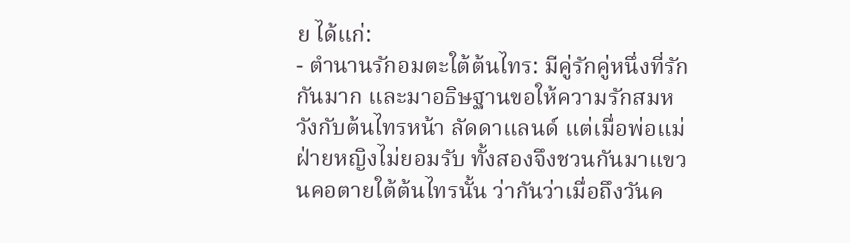ย ได้แก่:
- ตำนานรักอมตะใต้ต้นไทร: มีคู่รักคู่หนึ่งที่รักกันมาก และมาอธิษฐานขอให้ความรักสมหวังกับต้นไทรหน้า ลัดดาแลนด์ แต่เมื่อพ่อแม่ฝ่ายหญิงไม่ยอมรับ ทั้งสองจึงชวนกันมาแขวนคอตายใต้ต้นไทรนั้น ว่ากันว่าเมื่อถึงวันค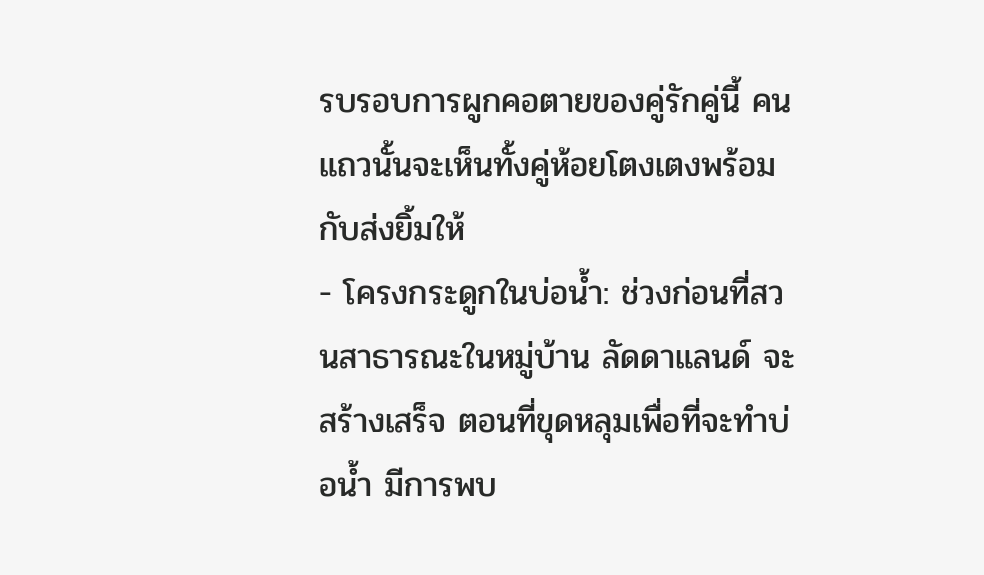รบรอบการผูกคอตายของคู่รักคู่นี้ คนแถวนั้นจะเห็นทั้งคู่ห้อยโตงเตงพร้อมกับส่งยิ้มให้
- โครงกระดูกในบ่อน้ำ: ช่วงก่อนที่สวนสาธารณะในหมู่บ้าน ลัดดาแลนด์ จะสร้างเสร็จ ตอนที่ขุดหลุมเพื่อที่จะทำบ่อน้ำ มีการพบ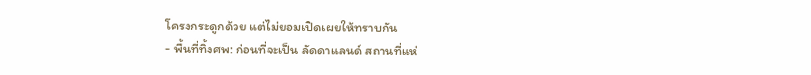โครงกระดูกด้วย แต่ไม่ยอมเปิดเผยให้ทราบกัน
- พื้นที่ทิ้งศพ: ก่อนที่จะเป็น ลัดดาแลนด์ สถานที่แห่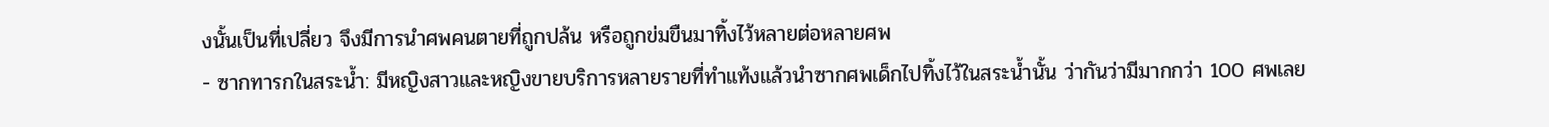งนั้นเป็นที่เปลี่ยว จึงมีการนำศพคนตายที่ถูกปล้น หรือถูกข่มขืนมาทิ้งไว้หลายต่อหลายศพ
- ซากทารกในสระน้ำ: มีหญิงสาวและหญิงขายบริการหลายรายที่ทำแท้งแล้วนำซากศพเด็กไปทิ้งไว้ในสระน้ำนั้น ว่ากันว่ามีมากกว่า 100 ศพเลย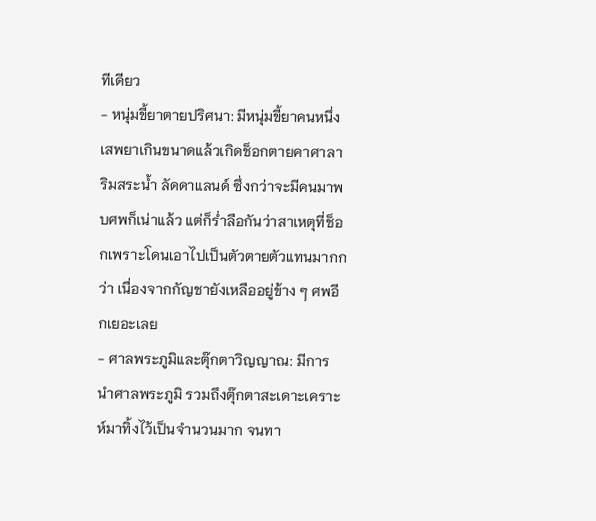ทีเดียว
- หนุ่มขี้ยาตายปริศนา: มีหนุ่มขี้ยาคนหนึ่งเสพยาเกินขนาดแล้วเกิดช็อกตายคาศาลาริมสระน้ำ ลัดดาแลนด์ ซึ่งกว่าจะมีคนมาพบศพก็เน่าแล้ว แต่ก็ร่ำลือกันว่าสาเหตุที่ช็อกเพราะโดนเอาไปเป็นตัวตายตัวแทนมากกว่า เนื่องจากกัญชายังเหลืออยู่ข้าง ๆ ศพอีกเยอะเลย
- ศาลพระภูมิและตุ๊กตาวิญญาณ: มีการนำศาลพระภูมิ รวมถึงตุ๊กตาสะเดาะเคราะห์มาทิ้งไว้เป็นจำนวนมาก จนทา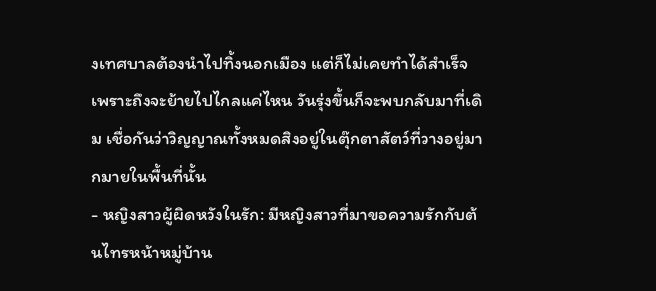งเทศบาลต้องนำไปทิ้งนอกเมือง แต่ก็ไม่เคยทำได้สำเร็จ เพราะถึงจะย้ายไปไกลแค่ไหน วันรุ่งขึ้นก็จะพบกลับมาที่เดิม เชื่อกันว่าวิญญาณทั้งหมดสิงอยู่ในตุ๊กตาสัตว์ที่วางอยู่มากมายในพื้นที่นั้น
- หญิงสาวผู้ผิดหวังในรัก: มีหญิงสาวที่มาขอความรักกับต้นไทรหน้าหมู่บ้าน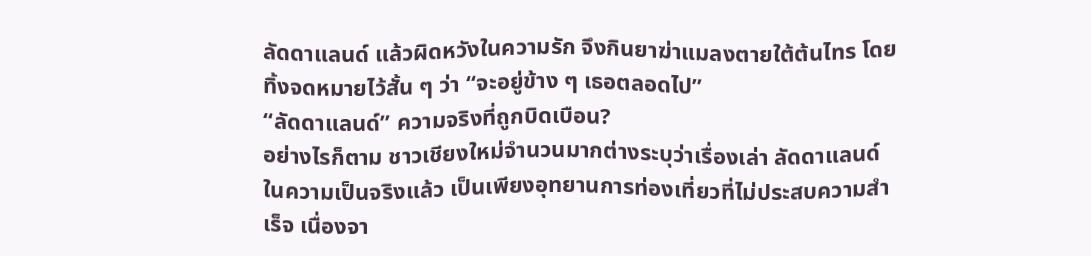ลัดดาแลนด์ แล้วผิดหวังในความรัก จึงกินยาฆ่าแมลงตายใต้ต้นไทร โดยทิ้งจดหมายไว้สั้น ๆ ว่า “จะอยู่ข้าง ๆ เธอตลอดไป”
“ลัดดาแลนด์” ความจริงที่ถูกบิดเบือน?
อย่างไรก็ตาม ชาวเชียงใหม่จำนวนมากต่างระบุว่าเรื่องเล่า ลัดดาแลนด์ ในความเป็นจริงแล้ว เป็นเพียงอุทยานการท่องเที่ยวที่ไม่ประสบความสำเร็จ เนื่องจา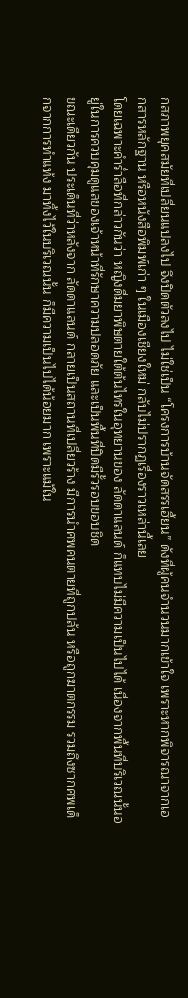กสภาพยุคสมัยที่เปลี่ยนแปลงไป จึงปิดตัวลงไป ไม่ใช่เป็น “โครงการบ้านจัดสรรเฮี้ยน” ดังที่ผู้คนจำนวนมากเข้าใจ เพราะหากพิจารณาจากเอกสารหลักฐาน หรือหนังสือพิมพ์เก่า ๆ ในเมืองเชียงใหม่ กลับไม่ปรากฏเรื่องราวเหล่านี้เลย
โดยเฉพาะคำร่ำลือที่กล่าวกันว่า หญิงดื่มยาพิษตายใต้ต้นไทรในอุทยานของ ลัดดาแลนด์ ก็แทบไม่มีความเป็นไปได้ เนื่องจากพื้นที่บริเวณนั้นอยู่ในการควบคุมดูแลของเจ้าหน้าที่รักษาความปลอดภัย และเป็นพื้นที่ปิดมีรั้วรอบขอบชิด
ขณะเดียวกัน ประเด็นที่ว่าหลังจาก ลัดดาแลนด์ กลายเป็นสถานที่เปลี่ยวร้าง มีการนำศพคนตายที่ถูกปล้น หรือถูกฆาตกรรม รวมถึงซากศพเด็กจากการทำแท้ง มาทิ้งไว้ในบริเวณนั้น ก็มีความเป็นไปได้น้อยมาก เพราะแม้ใน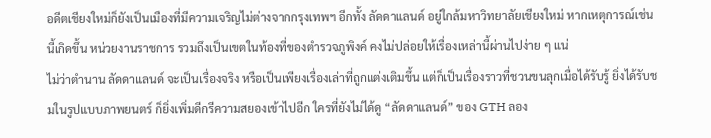อดีตเชียงใหม่ก็ยังเป็นเมืองที่มีความเจริญไม่ต่างจากกรุงเทพฯ อีกทั้ง ลัดดาแลนด์ อยู่ใกล้มหาวิทยาลัยเชียงใหม่ หากเหตุการณ์เช่นนี้เกิดขึ้น หน่วยงานราชการ รวมถึงเป็นเขตในท้องที่ของตำรวจภูพิงค์ คงไม่ปล่อยให้เรื่องเหล่านี้ผ่านไปง่าย ๆ แน่
ไม่ว่าตำนาน ลัดดาแลนด์ จะเป็นเรื่องจริง หรือเป็นเพียงเรื่องเล่าที่ถูกแต่งเติมขึ้น แต่ก็เป็นเรื่องราวที่ชวนขนลุกเมื่อได้รับรู้ ยิ่งได้รับชมในรูปแบบภาพยนตร์ ก็ยิ่งเพิ่มดีกรีความสยองเข้าไปอีก ใครที่ยังไม่ได้ดู “ลัดดาแลนด์” ของ GTH ลอง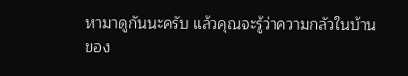หามาดูกันนะครับ แล้วคุณจะรู้ว่าความกลัวในบ้านของ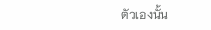ตัวเองนั้น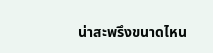น่าสะพรึงขนาดไหน